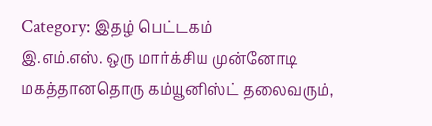Category: இதழ் பெட்டகம்
இ.எம்.எஸ். ஒரு மார்க்சிய முன்னோடி
மகத்தானதொரு கம்யூனிஸ்ட் தலைவரும்,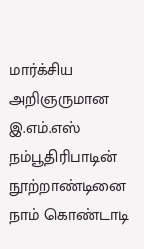மார்க்சிய அறிஞருமான இ.எம்.எஸ் நம்பூதிரிபாடின் நூற்றாண்டினை நாம் கொண்டாடி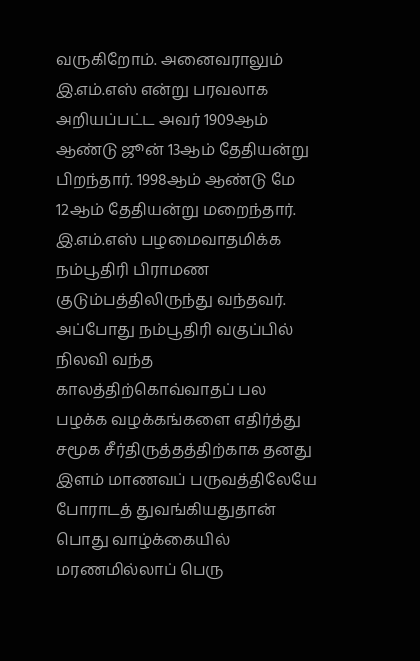வருகிறோம். அனைவராலும் இ.எம்.எஸ் என்று பரவலாக அறியப்பட்ட அவர் 1909ஆம் ஆண்டு ஜூன் 13ஆம் தேதியன்று பிறந்தார். 1998ஆம் ஆண்டு மே 12ஆம் தேதியன்று மறைந்தார். இ.எம்.எஸ் பழமைவாதமிக்க நம்பூதிரி பிராமண குடும்பத்திலிருந்து வந்தவர். அப்போது நம்பூதிரி வகுப்பில் நிலவி வந்த காலத்திற்கொவ்வாதப் பல பழக்க வழக்கங்களை எதிர்த்து சமூக சீர்திருத்தத்திற்காக தனது இளம் மாணவப் பருவத்திலேயே போராடத் துவங்கியதுதான் பொது வாழ்க்கையில்
மரணமில்லாப் பெரு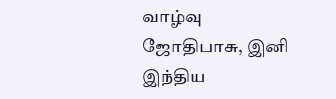வாழ்வு
ஜோதிபாசு, இனி இந்திய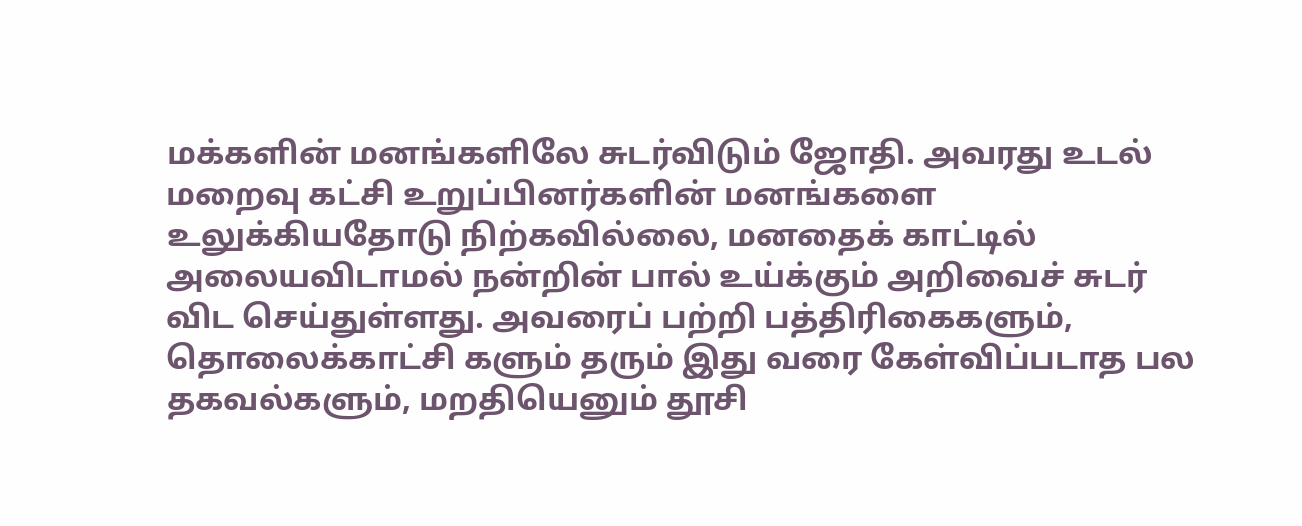மக்களின் மனங்களிலே சுடர்விடும் ஜோதி. அவரது உடல் மறைவு கட்சி உறுப்பினர்களின் மனங்களை உலுக்கியதோடு நிற்கவில்லை, மனதைக் காட்டில் அலையவிடாமல் நன்றின் பால் உய்க்கும் அறிவைச் சுடர் விட செய்துள்ளது. அவரைப் பற்றி பத்திரிகைகளும், தொலைக்காட்சி களும் தரும் இது வரை கேள்விப்படாத பல தகவல்களும், மறதியெனும் தூசி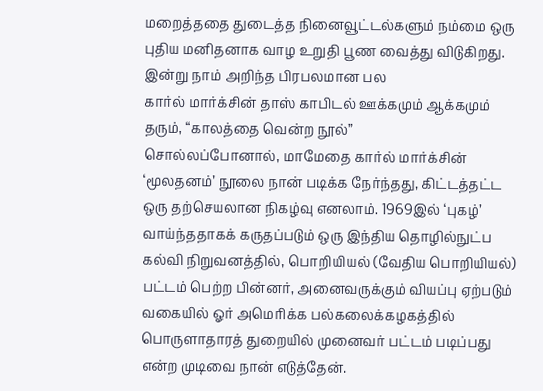மறைத்ததை துடைத்த நினைவூட்டல்களும் நம்மை ஒரு புதிய மனிதனாக வாழ உறுதி பூண வைத்து விடுகிறது. இன்று நாம் அறிந்த பிரபலமான பல
கார்ல் மார்க்சின் தாஸ் காபிடல் ஊக்கமும் ஆக்கமும் தரும், “காலத்தை வென்ற நூல்”
சொல்லப்போனால், மாமேதை கார்ல் மார்க்சின் ‘மூலதனம்’ நூலை நான் படிக்க நேர்ந்தது, கிட்டத்தட்ட ஒரு தற்செயலான நிகழ்வு எனலாம். 1969இல் ‘புகழ்’ வாய்ந்ததாகக் கருதப்படும் ஒரு இந்திய தொழில்நுட்ப கல்வி நிறுவனத்தில், பொறியியல் (வேதிய பொறியியல்) பட்டம் பெற்ற பின்னர், அனைவருக்கும் வியப்பு ஏற்படும் வகையில் ஓர் அமெரிக்க பல்கலைக்கழகத்தில் பொருளாதாரத் துறையில் முனைவர் பட்டம் படிப்பது என்ற முடிவை நான் எடுத்தேன்.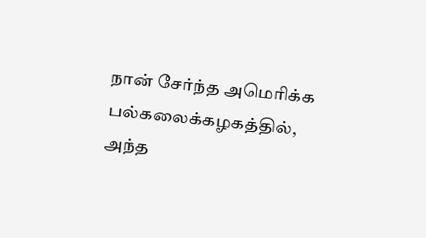நான் சேர்ந்த அமெரிக்க பல்கலைக்கழகத்தில், அந்த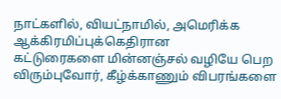நாட்களில், வியட்நாமில், அமெரிக்க ஆக்கிரமிப்புக்கெதிரான
கட்டுரைகளை மின்னஞ்சல் வழியே பெற விரும்புவோர், கீழ்க்காணும் விபரங்களை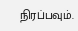நிரப்பவும்.